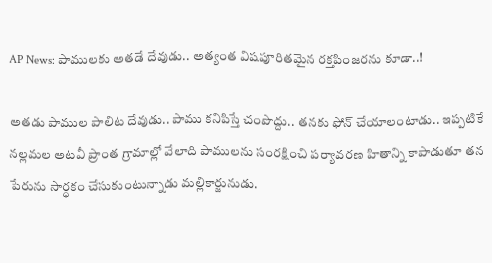AP News: పాములకు అతడే దేవుడు.. అత్యంత విషపూరితమైన రక్తపింజరను కూడా..!

అతడు పాముల పాలిట దేవుడు.. పాము కనిపిస్తే చంపొద్దు.. తనకు ఫోన్‌ చేయాలంటాడు.. ఇప్పటికే నల్లమల అటవీ ప్రాంత గ్రామాల్లో వేలాది పాములను సంరక్షించి పర్యావరణ హితాన్ని కాపాడుతూ తన పేరును సార్ధకం చేసుకుంటున్నాడు మల్లికార్జునుడు.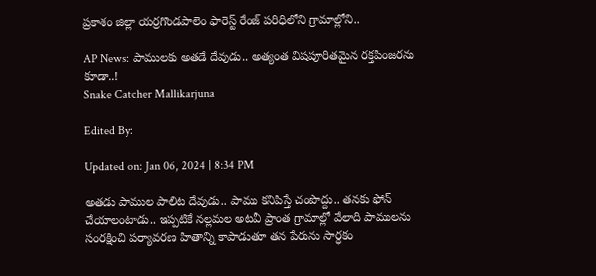ప్రకాశం జిల్లా యర్రగొండపాలెం ఫారెస్ట్ రేంజ్ పరిధిలోని గ్రామాల్లోని..

AP News: పాములకు అతడే దేవుడు.. అత్యంత విషపూరితమైన రక్తపింజరను కూడా..!
Snake Catcher Mallikarjuna

Edited By:

Updated on: Jan 06, 2024 | 8:34 PM

అతడు పాముల పాలిట దేవుడు.. పాము కనిపిస్తే చంపొద్దు.. తనకు ఫోన్‌ చేయాలంటాడు.. ఇప్పటికే నల్లమల అటవీ ప్రాంత గ్రామాల్లో వేలాది పాములను సంరక్షించి పర్యావరణ హితాన్ని కాపాడుతూ తన పేరును సార్ధకం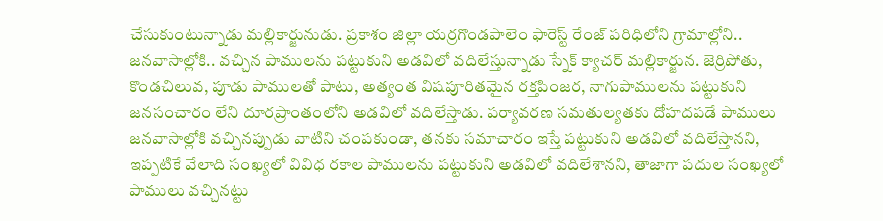చేసుకుంటున్నాడు మల్లికార్జునుడు. ప్రకాశం జిల్లా యర్రగొండపాలెం ఫారెస్ట్ రేంజ్ పరిధిలోని గ్రామాల్లోని.. జనవాసాల్లోకి.. వచ్చిన పాములను పట్టుకుని అడవిలో వదిలేస్తున్నాడు స్నేక్ క్యాచర్ మల్లికార్జున. జెర్రిపోతు, కొండచిలువ, పూడు పాములతో పాటు, అత్యంత విషపూరితమైన రక్తపింజర, నాగుపాములను పట్టుకుని జనసంచారం లేని దూరప్రాంతంలోని అడవిలో వదిలేస్తాడు. పర్యావరణ సమతుల్యతకు దోహదపడే పాములు జనవాసాల్లోకి వచ్చినప్పుడు వాటిని చంపకుండా, తనకు సమాచారం ఇస్తే పట్టుకుని అడవిలో వదిలేస్తానని, ఇప్పటికే వేలాది సంఖ్యలో వివిధ రకాల పాములను పట్టుకుని అడవిలో వదిలేశానని, తాజాగా పదుల సంఖ్యలో పాములు వచ్చినట్టు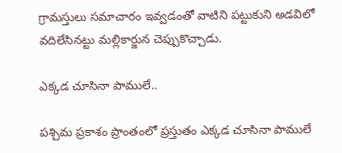గ్రామస్తులు సమాచారం ఇవ్వడంతో వాటిని పట్టుకుని అడవిలో వదిలేసినట్టు మల్లికార్జున చెప్పుకొచ్చాడు.

ఎక్కడ చూసినా పాములే..

పశ్చిమ ప్రకాశం ప్రాంతంలో ప్రస్తుతం ఎక్కడ చూసినా పాములే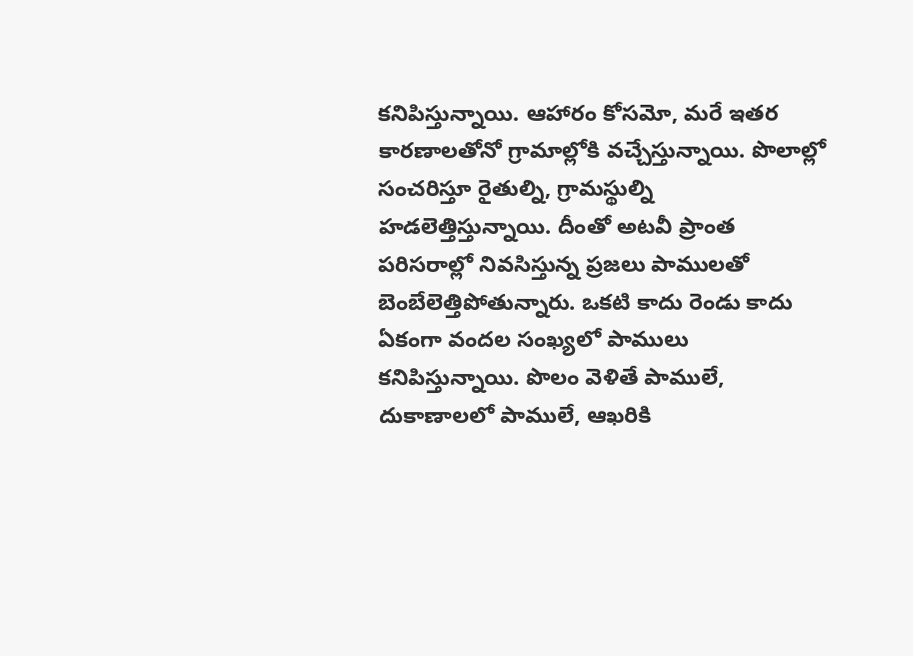కనిపిస్తున్నాయి. ఆహారం కోసమో, మరే ఇతర కారణాలతోనో గ్రామాల్లోకి వచ్చేస్తున్నాయి. పొలాల్లో సంచరిస్తూ రైతుల్ని, గ్రామస్థుల్ని హడలెత్తిస్తున్నాయి. దీంతో అటవీ ప్రాంత పరిసరాల్లో నివసిస్తున్న ప్రజలు పాములతో బెంబేలెత్తిపోతున్నారు. ఒకటి కాదు రెండు కాదు ఏకంగా వందల సంఖ్యలో పాములు కనిపిస్తున్నాయి. పొలం వెళితే పాములే, దుకాణాలలో పాములే, ఆఖరికి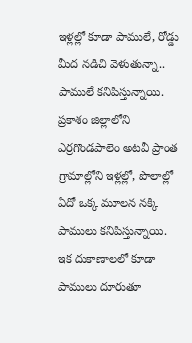ఇళ్లల్లో కూడా పాములే, రోడ్డు మీద నడిచి వెళుతున్నా.. పాములే కనిపిస్తున్నాయి. ప్రకాశం జిల్లాలోని ఎర్రగొండపాలెం అటవీ ప్రాంత గ్రామాల్లోని ఇళ్లల్లో, పొలాల్లో ఏదో ఒక్క మూలన నక్కి పాములు కనిపిస్తున్నాయి. ఇక దుకాణాలలో కూడా పాములు దూరుతూ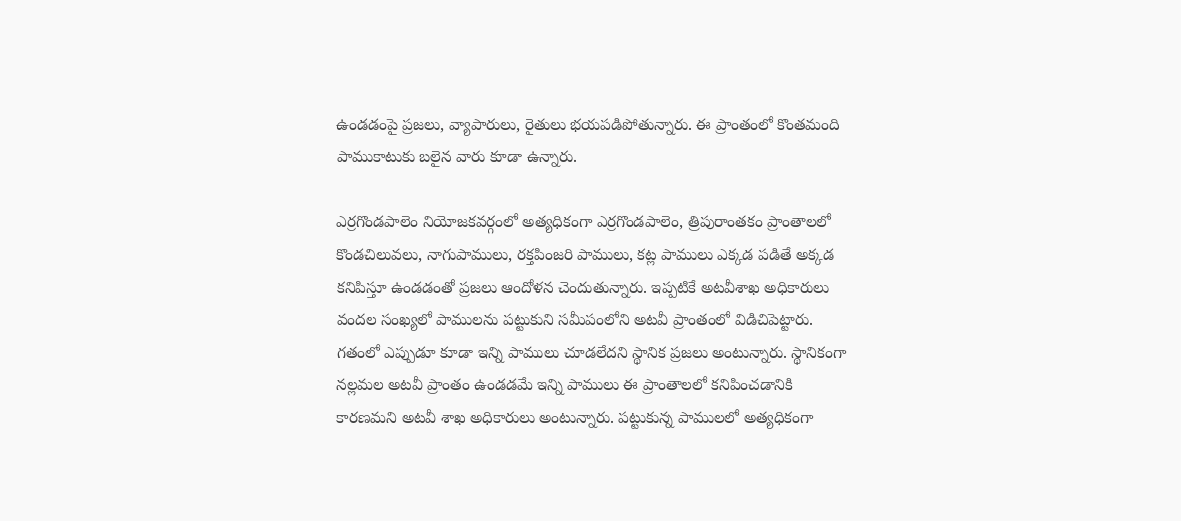ఉండడంపై ప్రజలు, వ్యాపారులు, రైతులు భయపడిపోతున్నారు. ఈ ప్రాంతంలో కొంతమంది పాముకాటుకు బలైన వారు కూడా ఉన్నారు.

ఎర్రగొండపాలెం నియోజకవర్గంలో అత్యధికంగా ఎర్రగొండపాలెం, త్రిపురాంతకం ప్రాంతాలలో కొండచిలువలు, నాగుపాములు, రక్తపింజరి పాములు, కట్ల పాములు ఎక్కడ పడితే అక్కడ కనిపిస్తూ ఉండడంతో ప్రజలు ఆందోళన చెందుతున్నారు. ఇప్పటికే అటవీశాఖ అధికారులు వందల సంఖ్యలో పాములను పట్టుకుని సమీపంలోని అటవీ ప్రాంతంలో విడిచిపెట్టారు. గతంలో ఎప్పుడూ కూడా ఇన్ని పాములు చూడలేదని స్థానిక ప్రజలు అంటున్నారు. స్థానికంగా నల్లమల అటవీ ప్రాంతం ఉండడమే ఇన్ని పాములు ఈ ప్రాంతాలలో కనిపించడానికి కారణమని అటవీ శాఖ అధికారులు అంటున్నారు. పట్టుకున్న పాములలో అత్యధికంగా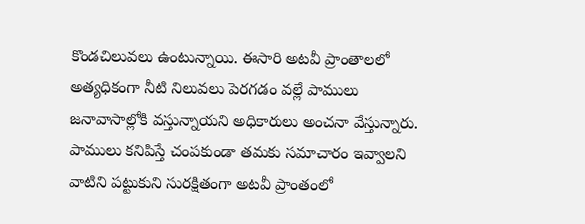కొండచిలువలు ఉంటున్నాయి. ఈసారి అటవీ ప్రాంతాలలో అత్యధికంగా నీటి నిలువలు పెరగడం వల్లే పాములు జనావాసాల్లోకి వస్తున్నాయని అధికారులు అంచనా వేస్తున్నారు. పాములు కనిపిస్తే చంపకుండా తమకు సమాచారం ఇవ్వాలని వాటిని పట్టుకుని సురక్షితంగా అటవీ ప్రాంతంలో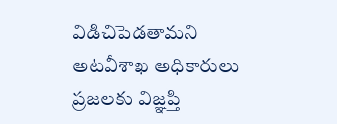విడిచిపెడతామని అటవీశాఖ అధికారులు ప్రజలకు విజ్ఞప్తి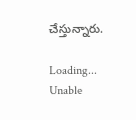చేస్తున్నారు.

Loading...
Unable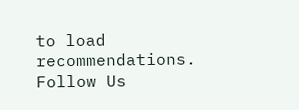to load recommendations.
Follow Us